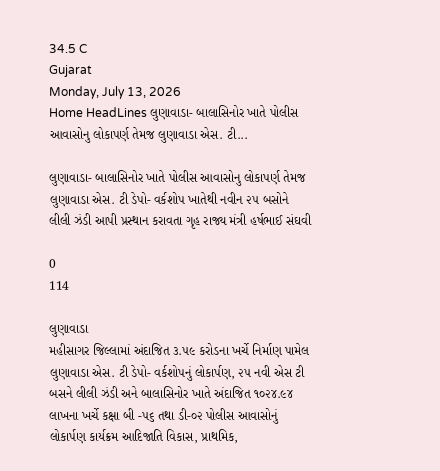34.5 C
Gujarat
Monday, July 13, 2026
Home HeadLines લુણાવાડા- બાલાસિનોર ખાતે પોલીસ આવાસોનુ લોકાપર્ણ તેમજ લુણાવાડા એસ. ટી...

લુણાવાડા- બાલાસિનોર ખાતે પોલીસ આવાસોનુ લોકાપર્ણ તેમજ લુણાવાડા એસ. ટી ડેપો- વર્કશોપ ખાતેથી નવીન ૨૫ બસોને લીલી ઝંડી આપી પ્રસ્થાન કરાવતા ગૃહ રાજ્ય મંત્રી હર્ષભાઈ સંઘવી

0
114

લુણાવાડા
મહીસાગર જિલ્લામાં અંદાજિત ૩.૫૯ કરોડના ખર્ચે નિર્માણ પામેલ લુણાવાડા એસ. ટી ડેપો- વર્કશોપનું લોકાર્પણ, ૨૫ નવી એસ ટી બસને લીલી ઝંડી અને બાલાસિનોર ખાતે અંદાજિત ૧૦૨૪.૯૪ લાખના ખર્ચે કક્ષા બી -૫૬ તથા ડી-૦૨ પોલીસ આવાસોનું લોકાર્પણ કાર્યક્રમ આદિજાતિ વિકાસ, પ્રાથમિક,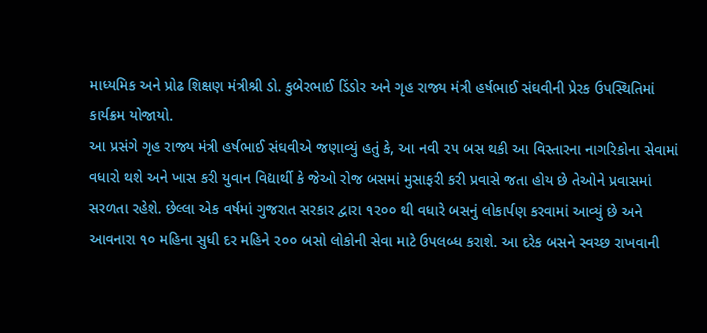માધ્યમિક અને પ્રોઢ શિક્ષણ મંત્રીશ્રી ડો. કુબેરભાઈ ડિંડોર અને ગૃહ રાજ્ય મંત્રી હર્ષભાઈ સંઘવીની પ્રેરક ઉપસ્થિતિમાં કાર્યક્રમ યોજાયો.
આ પ્રસંગે ગૃહ રાજ્ય મંત્રી હર્ષભાઈ સંઘવીએ જણાવ્યું હતું કે, આ નવી ૨૫ બસ થકી આ વિસ્તારના નાગરિકોના સેવામાં વધારો થશે અને ખાસ કરી યુવાન વિદ્યાર્થી કે જેઓ રોજ બસમાં મુસાફરી કરી પ્રવાસે જતા હોય છે તેઓને પ્રવાસમાં સરળતા રહેશે. છેલ્લા એક વર્ષમાં ગુજરાત સરકાર દ્વારા ૧૨૦૦ થી વધારે બસનું લોકાર્પણ કરવામાં આવ્યું છે અને આવનારા ૧૦ મહિના સુધી દર મહિને ૨૦૦ બસો લોકોની સેવા માટે ઉપલબ્ધ કરાશે. આ દરેક બસને સ્વચ્છ રાખવાની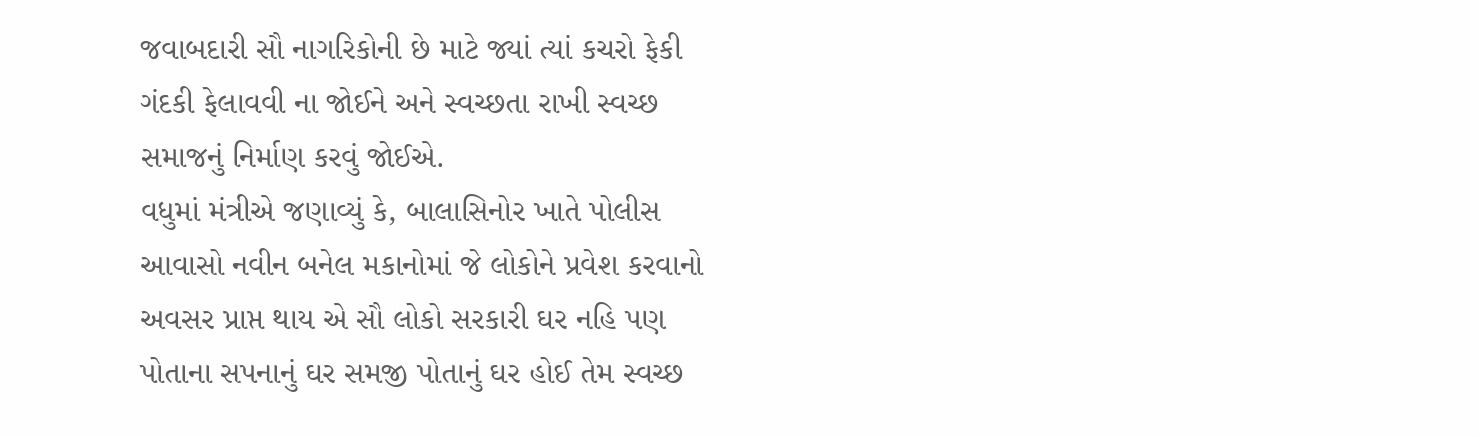જવાબદારી સૌ નાગરિકોની છે માટે જ્યાં ત્યાં કચરો ફેકી ગંદકી ફેલાવવી ના જોઈને અને સ્વચ્છતા રાખી સ્વચ્છ સમાજનું નિર્માણ કરવું જોઈએ.
વધુમાં મંત્રીએ જણાવ્યું કે, બાલાસિનોર ખાતે પોલીસ આવાસો નવીન બનેલ મકાનોમાં જે લોકોને પ્રવેશ કરવાનો અવસર પ્રાપ્ત થાય એ સૌ લોકો સરકારી ઘર નહિ પણ પોતાના સપનાનું ઘર સમજી પોતાનું ઘર હોઈ તેમ સ્વચ્છ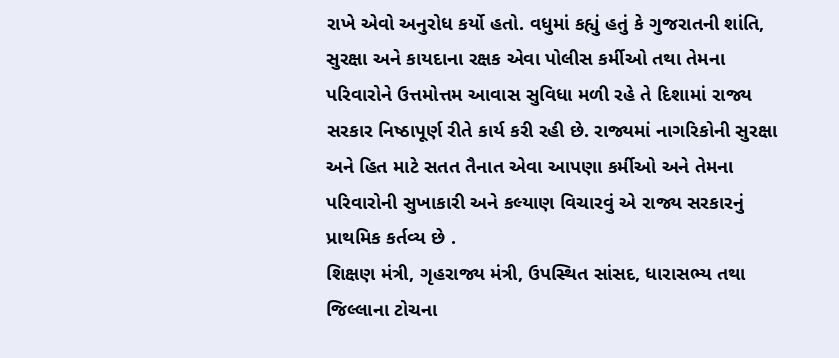રાખે એવો અનુરોધ કર્યો હતો. વધુમાં કહ્યું હતું કે ગુજરાતની શાંતિ, સુરક્ષા અને કાયદાના રક્ષક એવા પોલીસ કર્મીઓ તથા તેમના પરિવારોને ઉત્તમોત્તમ આવાસ સુવિધા મળી રહે તે દિશામાં રાજ્ય સરકાર નિષ્ઠાપૂર્ણ રીતે કાર્ય કરી રહી છે. રાજ્યમાં નાગરિકોની સુરક્ષા અને હિત માટે સતત તૈનાત એવા આપણા કર્મીઓ અને તેમના પરિવારોની સુખાકારી અને કલ્યાણ વિચારવું એ રાજ્ય સરકારનું પ્રાથમિક કર્તવ્ય છે .
શિક્ષણ મંત્રી, ગૃહરાજ્ય મંત્રી, ઉપસ્થિત સાંસદ, ધારાસભ્ય તથા જિલ્લાના ટોચના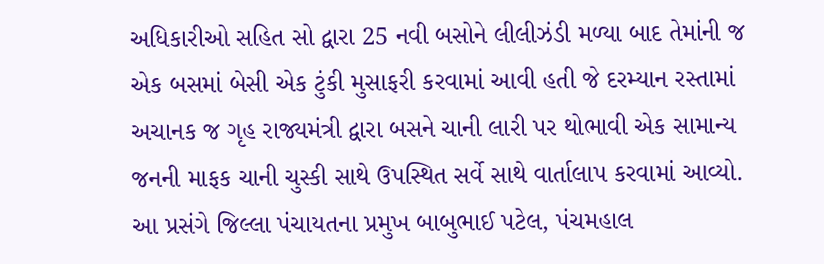અધિકારીઓ સહિત સો દ્વારા 25 નવી બસોને લીલીઝંડી મળ્યા બાદ તેમાંની જ એક બસમાં બેસી એક ટુંકી મુસાફરી કરવામાં આવી હતી જે દરમ્યાન રસ્તામાં અચાનક જ ગૃહ રાજ્યમંત્રી દ્વારા બસને ચાની લારી પર થોભાવી એક સામાન્ય જનની માફક ચાની ચુસ્કી સાથે ઉપસ્થિત સર્વે સાથે વાર્તાલાપ કરવામાં આવ્યો.
આ પ્રસંગે જિલ્લા પંચાયતના પ્રમુખ બાબુભાઈ પટેલ, પંચમહાલ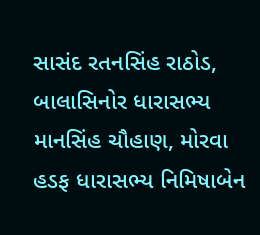સાસંદ રતનસિંહ રાઠોડ, બાલાસિનોર ધારાસભ્ય માનસિંહ ચૌહાણ, મોરવા હડફ ધારાસભ્ય નિમિષાબેન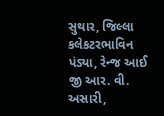સુથાર, જિલ્લા કલેકટરભાવિન પંડ્યા, રેન્જ આઈ જી આર. વી. અસારી,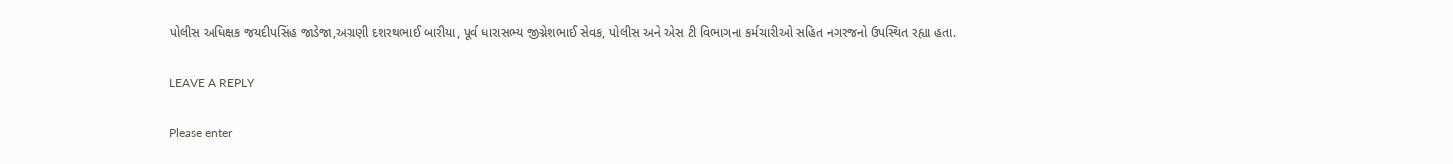પોલીસ અધિક્ષક જયદીપસિંહ જાડેજા,અગ્રણી દશરથભાઈ બારીયા, પૂર્વ ધારાસભ્ય જીગ્નેશભાઈ સેવક, પોલીસ અને એસ ટી વિભાગના કર્મચારીઓ સહિત નગરજનો ઉપસ્થિત રહ્યા હતા.

LEAVE A REPLY

Please enter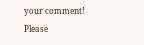your comment!
Please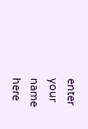enter your name here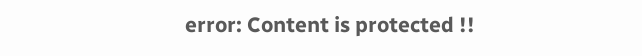error: Content is protected !!